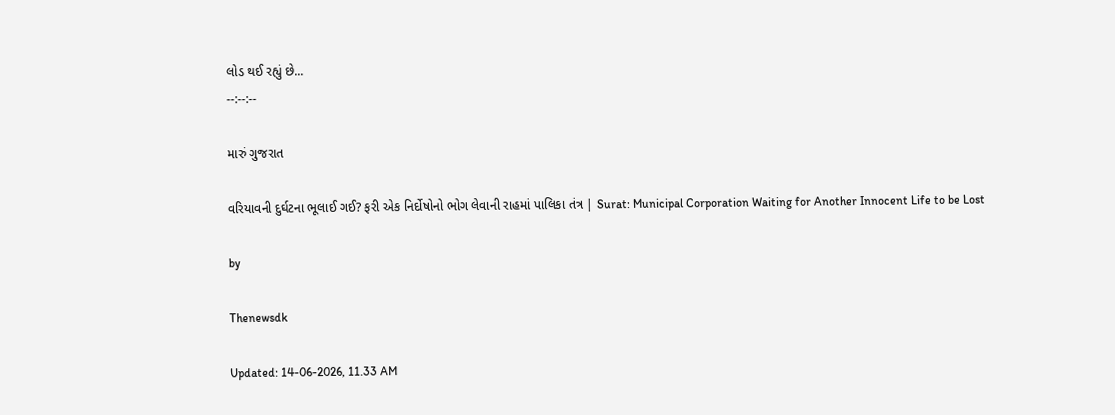લોડ થઈ રહ્યું છે...
--:--:--

મારું ગુજરાત

વરિયાવની દુર્ઘટના ભૂલાઈ ગઈ? ફરી એક નિર્દોષોનો ભોગ લેવાની રાહમાં પાલિકા તંત્ર | Surat: Municipal Corporation Waiting for Another Innocent Life to be Lost

by

Thenewsdk

Updated: 14-06-2026, 11.33 AM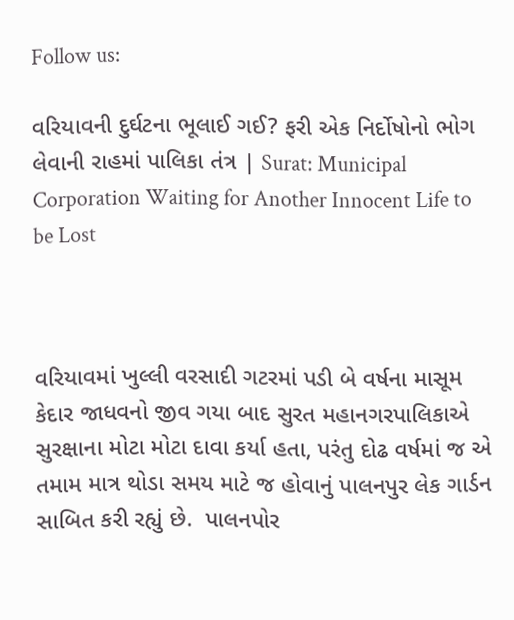Follow us:

વરિયાવની દુર્ઘટના ભૂલાઈ ગઈ? ફરી એક નિર્દોષોનો ભોગ લેવાની રાહમાં પાલિકા તંત્ર | Surat: Municipal Corporation Waiting for Another Innocent Life to be Lost



વરિયાવમાં ખુલ્લી વરસાદી ગટરમાં પડી બે વર્ષના માસૂમ કેદાર જાધવનો જીવ ગયા બાદ સુરત મહાનગરપાલિકાએ સુરક્ષાના મોટા મોટા દાવા કર્યા હતા, પરંતુ દોઢ વર્ષમાં જ એ તમામ માત્ર થોડા સમય માટે જ હોવાનું પાલનપુર લેક ગાર્ડન સાબિત કરી રહ્યું છે.  પાલનપોર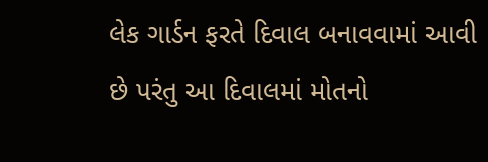લેક ગાર્ડન ફરતે દિવાલ બનાવવામાં આવી છે પરંતુ આ દિવાલમાં મોતનો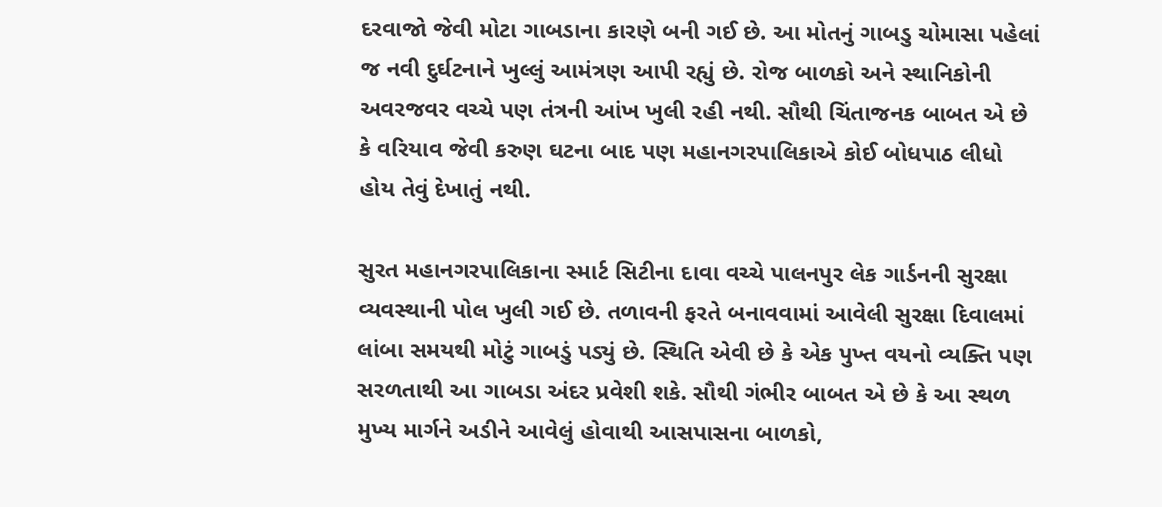દરવાજો જેવી મોટા ગાબડાના કારણે બની ગઈ છે. આ મોતનું ગાબડુ ચોમાસા પહેલાં જ નવી દુર્ઘટનાને ખુલ્લું આમંત્રણ આપી રહ્યું છે. રોજ બાળકો અને સ્થાનિકોની અવરજવર વચ્ચે પણ તંત્રની આંખ ખુલી રહી નથી. સૌથી ચિંતાજનક બાબત એ છે કે વરિયાવ જેવી કરુણ ઘટના બાદ પણ મહાનગરપાલિકાએ કોઈ બોધપાઠ લીધો હોય તેવું દેખાતું નથી.

સુરત મહાનગરપાલિકાના સ્માર્ટ સિટીના દાવા વચ્ચે પાલનપુર લેક ગાર્ડનની સુરક્ષા વ્યવસ્થાની પોલ ખુલી ગઈ છે. તળાવની ફરતે બનાવવામાં આવેલી સુરક્ષા દિવાલમાં લાંબા સમયથી મોટું ગાબડું પડ્યું છે. સ્થિતિ એવી છે કે એક પુખ્ત વયનો વ્યક્તિ પણ સરળતાથી આ ગાબડા અંદર પ્રવેશી શકે. સૌથી ગંભીર બાબત એ છે કે આ સ્થળ મુખ્ય માર્ગને અડીને આવેલું હોવાથી આસપાસના બાળકો,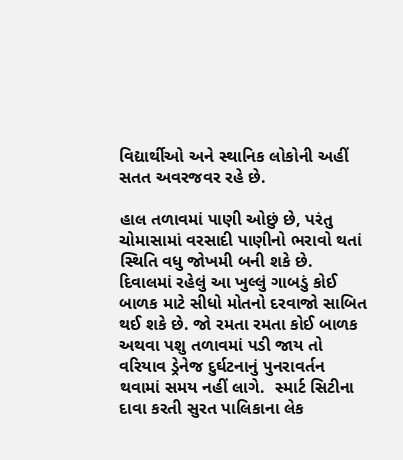વિદ્યાર્થીઓ અને સ્થાનિક લોકોની અહીં સતત અવરજવર રહે છે.

હાલ તળાવમાં પાણી ઓછું છે, પરંતુ ચોમાસામાં વરસાદી પાણીનો ભરાવો થતાં સ્થિતિ વધુ જોખમી બની શકે છે. દિવાલમાં રહેલું આ ખુલ્લું ગાબડું કોઈ બાળક માટે સીધો મોતનો દરવાજો સાબિત થઈ શકે છે. જો રમતા રમતા કોઈ બાળક અથવા પશુ તળાવમાં પડી જાય તો વરિયાવ ડ્રેનેજ દુર્ઘટનાનું પુનરાવર્તન થવામાં સમય નહીં લાગે.  સ્માર્ટ સિટીના દાવા કરતી સુરત પાલિકાના લેક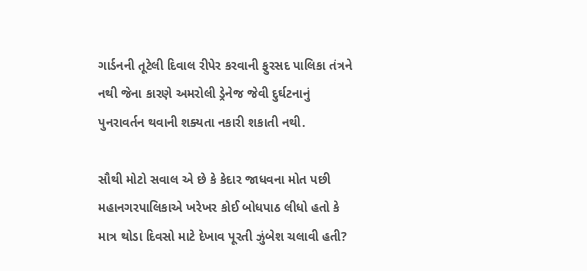ગાર્ડનની તૂટેલી દિવાલ રીપેર કરવાની ફુરસદ પાલિકા તંત્રને નથી જેના કારણે અમરોલી ડ્રેનેજ જેવી દુર્ઘટનાનું પુનરાવર્તન થવાની શક્યતા નકારી શકાતી નથી.

સૌથી મોટો સવાલ એ છે કે કેદાર જાધવના મોત પછી મહાનગરપાલિકાએ ખરેખર કોઈ બોધપાઠ લીધો હતો કે માત્ર થોડા દિવસો માટે દેખાવ પૂરતી ઝુંબેશ ચલાવી હતી?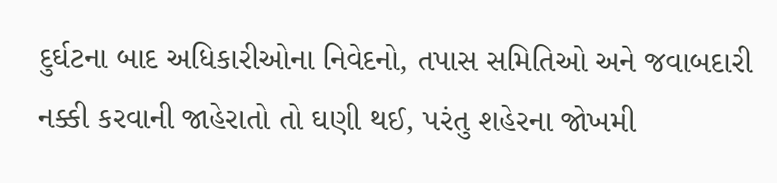દુર્ઘટના બાદ અધિકારીઓના નિવેદનો, તપાસ સમિતિઓ અને જવાબદારી નક્કી કરવાની જાહેરાતો તો ઘણી થઈ, પરંતુ શહેરના જોખમી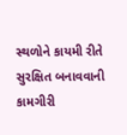સ્થળોને કાયમી રીતે સુરક્ષિત બનાવવાની કામગીરી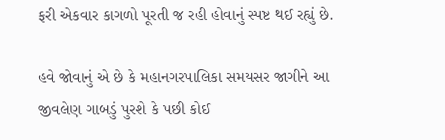ફરી એકવાર કાગળો પૂરતી જ રહી હોવાનું સ્પષ્ટ થઈ રહ્યું છે.

હવે જોવાનું એ છે કે મહાનગરપાલિકા સમયસર જાગીને આ જીવલેણ ગાબડું પુરશે કે પછી કોઈ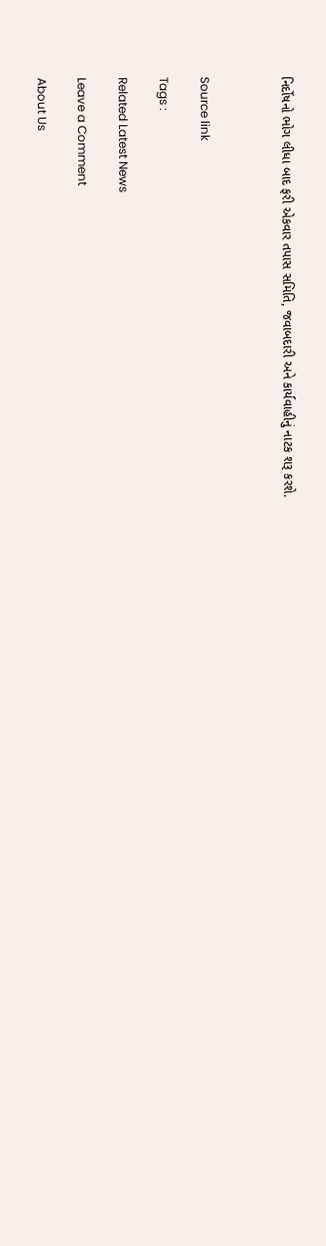નિર્દોષનો ભોગ લીધા બાદ ફરી એકવાર તપાસ સમિતિ, જવાબદારી અને કાર્યવાહીનું નાટક શરૂ કરશે.



Source link

Tags :

Related Latest News

Leave a Comment

About Us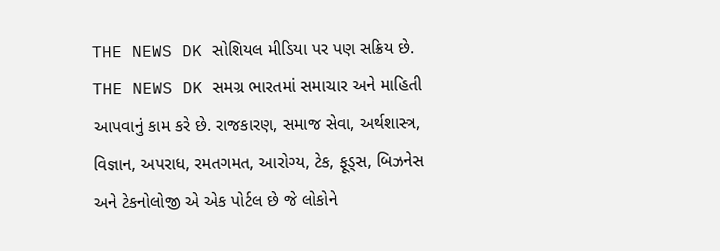THE NEWS DK સોશિયલ મીડિયા પર પણ સક્રિય છે. THE NEWS DK સમગ્ર ભારતમાં સમાચાર અને માહિતી આપવાનું કામ કરે છે. રાજકારણ, સમાજ સેવા, અર્થશાસ્ત્ર, વિજ્ઞાન, અપરાધ, રમતગમત, આરોગ્ય, ટેક, ફૂડ્સ, બિઝનેસ અને ટેકનોલોજી એ એક પોર્ટલ છે જે લોકોને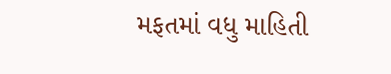મફતમાં વધુ માહિતી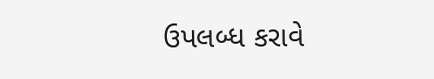ઉપલબ્ધ કરાવે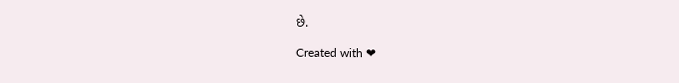છે.

Created with ❤